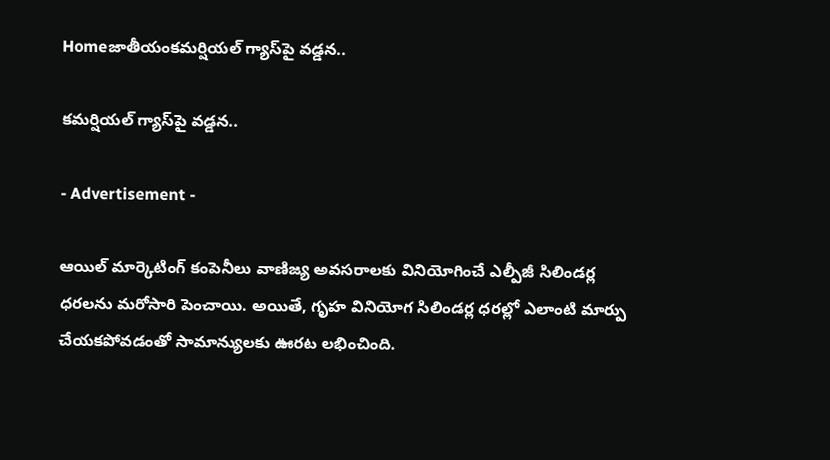Homeజాతీయంకమర్షియల్ గ్యాస్‌పై వడ్డన..

కమర్షియల్ గ్యాస్‌పై వడ్డన..

- Advertisement -

ఆయిల్ మార్కెటింగ్ కంపెనీలు వాణిజ్య అవసరాలకు వినియోగించే ఎల్పీజీ సిలిండర్ల ధరలను మరోసారి పెంచాయి. అయితే, గృహ వినియోగ సిలిండర్ల ధరల్లో ఎలాంటి మార్పు చేయకపోవడంతో సామాన్యులకు ఊరట లభించింది.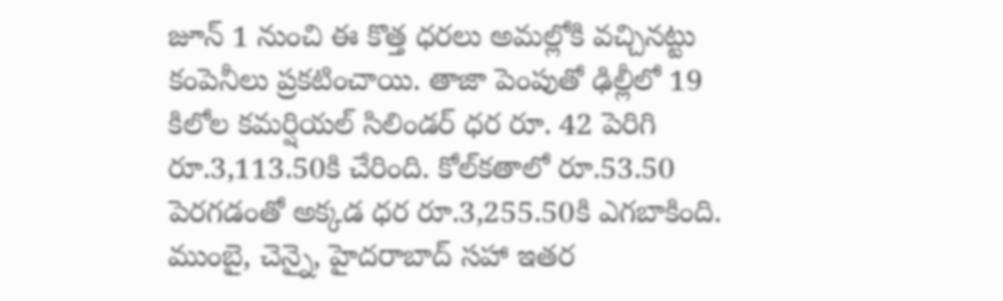జూన్ 1 నుంచి ఈ కొత్త ధరలు అమల్లోకి వచ్చినట్టు కంపెనీలు ప్రకటించాయి. తాజా పెంపుతో ఢిల్లీలో 19 కిలోల కమర్షియల్ సిలిండర్ ధర రూ. 42 పెరిగి రూ.3,113.50కి చేరింది. కోల్‌కతాలో రూ.53.50 పెరగడంతో అక్కడ ధర రూ.3,255.50కి ఎగబాకింది. ముంబై, చెన్నై, హైదరాబాద్ సహా ఇతర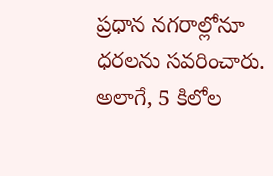ప్రధాన నగరాల్లోనూ ధరలను సవరించారు. అలాగే, 5 కిలోల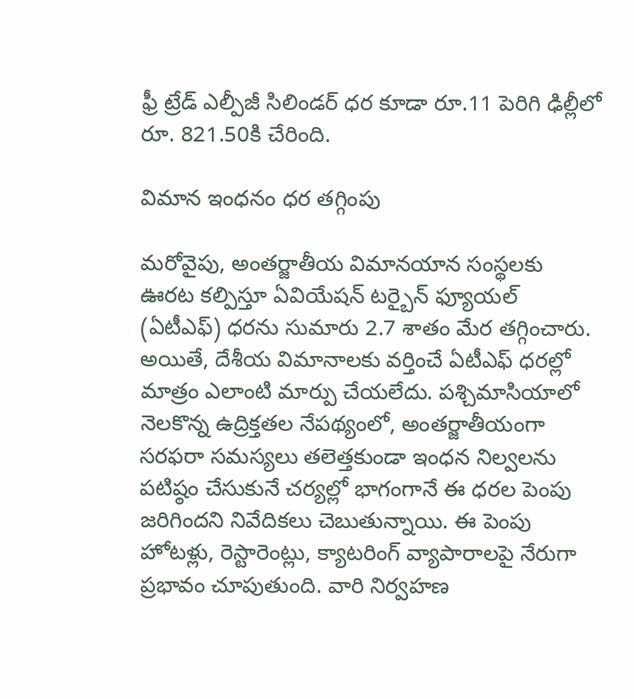ఫ్రీ ట్రేడ్ ఎల్పీజీ సిలిండర్ ధర కూడా రూ.11 పెరిగి ఢిల్లీలో రూ. 821.50కి చేరింది.

విమాన ఇంధనం ధర తగ్గింపు

మరోవైపు, అంతర్జాతీయ విమానయాన సంస్థలకు ఊరట కల్పిస్తూ ఏవియేషన్ టర్బైన్ ఫ్యూయల్ (ఏటీఎఫ్) ధరను సుమారు 2.7 శాతం మేర తగ్గించారు. అయితే, దేశీయ విమానాలకు వర్తించే ఏటీఎఫ్ ధరల్లో మాత్రం ఎలాంటి మార్పు చేయలేదు. పశ్చిమాసియాలో నెలకొన్న ఉద్రిక్తతల నేపథ్యంలో, అంతర్జాతీయంగా సరఫరా సమస్యలు తలెత్తకుండా ఇంధన నిల్వలను పటిష్ఠం చేసుకునే చర్యల్లో భాగంగానే ఈ ధరల పెంపు జరిగిందని నివేదికలు చెబుతున్నాయి. ఈ పెంపు హోటళ్లు, రెస్టారెంట్లు, క్యాటరింగ్ వ్యాపారాలపై నేరుగా ప్రభావం చూపుతుంది. వారి నిర్వహణ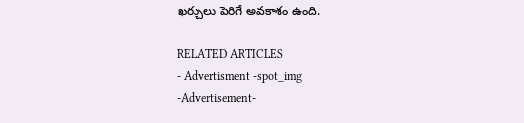ఖర్చులు పెరిగే అవకాశం ఉంది.

RELATED ARTICLES
- Advertisment -spot_img
-Advertisement-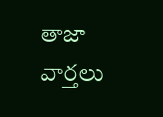తాజా వార్తలు